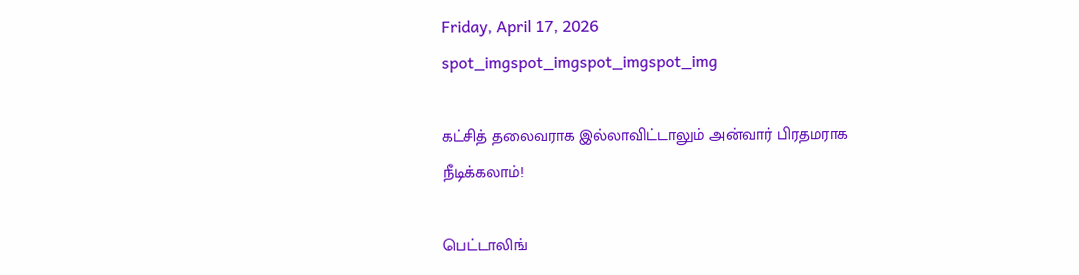Friday, April 17, 2026
spot_imgspot_imgspot_imgspot_img

கட்சித் தலைவராக இல்லாவிட்டாலும் அன்வார் பிரதமராக நீடிக்கலாம்!

பெட்டாலிங்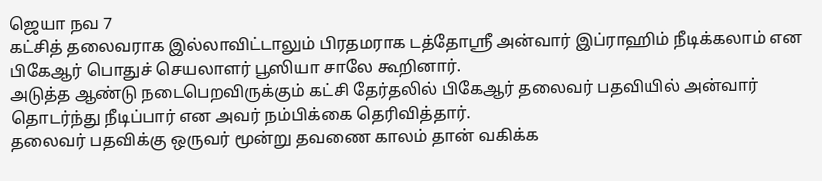ஜெயா நவ 7
கட்சித் தலைவராக இல்லாவிட்டாலும் பிரதமராக டத்தோஸ்ரீ அன்வார் இப்ராஹிம் நீடிக்கலாம் என பிகேஆர் பொதுச் செயலாளர் பூஸியா சாலே கூறினார்.
அடுத்த ஆண்டு நடைபெறவிருக்கும் கட்சி தேர்தலில் பிகேஆர் தலைவர் பதவியில் அன்வார் தொடர்ந்து நீடிப்பார் என அவர் நம்பிக்கை தெரிவித்தார்.
தலைவர் பதவிக்கு ஒருவர் மூன்று தவணை காலம் தான் வகிக்க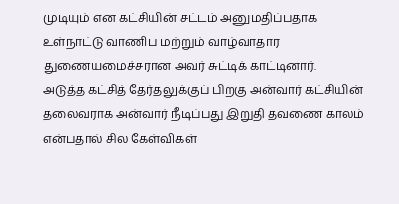முடியும் என கட்சியின் சட்டம் அனுமதிப்பதாக உள்நாட்டு வாணிப மற்றும் வாழ்வாதார துணையமைச்சரான அவர் சுட்டிக் காட்டினார்.
அடுத்த கட்சித் தேர்தலுக்குப் பிறகு அன்வார் கட்சியின் தலைவராக அன்வார் நீடிப்பது இறுதி தவணை காலம் என்பதால் சில கேள்விகள்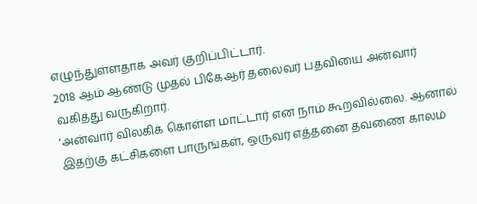எழுந்துள்ளதாக அவர் குறிப்பிட்டார்.
2018 ஆம் ஆண்டு முதல் பிகேஆர் தலைவர் பதவியை அன்வார் வகித்து வருகிறார்.
‘அன்வார் விலகிக் கொள்ள மாட்டார் என நாம் கூறவில்லை. ஆனால் இதற்கு கட்சிகளை பாருங்கள், ஒருவர் எத்தனை தவணை காலம்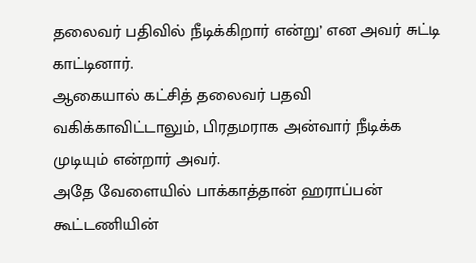தலைவர் பதிவில் நீடிக்கிறார் என்று’ என அவர் சுட்டி காட்டினார்.
ஆகையால் கட்சித் தலைவர் பதவி வகிக்காவிட்டாலும், பிரதமராக அன்வார் நீடிக்க முடியும் என்றார் அவர்.
அதே வேளையில் பாக்காத்தான் ஹராப்பன் கூட்டணியின்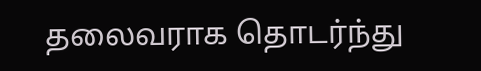தலைவராக தொடர்ந்து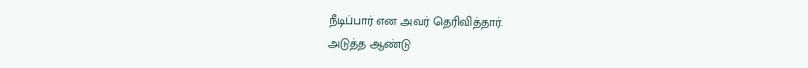நீடிப்பார் என அவர் தெரிவித்தார்.
அடுத்த ஆண்டு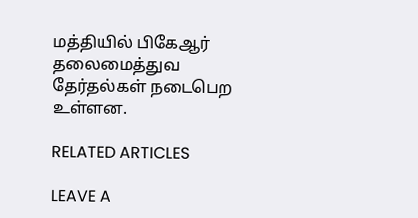மத்தியில் பிகேஆர் தலைமைத்துவ தேர்தல்கள் நடைபெற உள்ளன.

RELATED ARTICLES

LEAVE A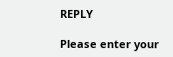REPLY

Please enter your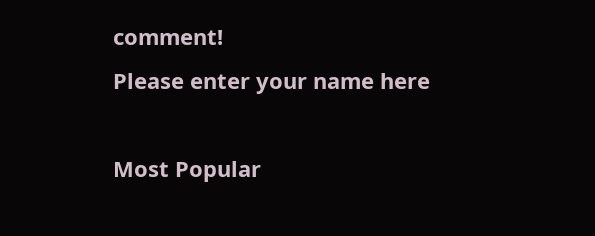comment!
Please enter your name here

Most Popular